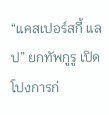“แคสเปอร์สกี้ แลป” ยกทัพกูรู เปิดโปงการก่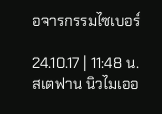อจารกรรมไซเบอร์

24.10.17 | 11:48 น.
สเตฟาน นิวไมเออ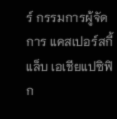ร์ กรรมการผู้จัดการ แคสเปอร์สกี้ แล็บ เอเชียแปซิฟิก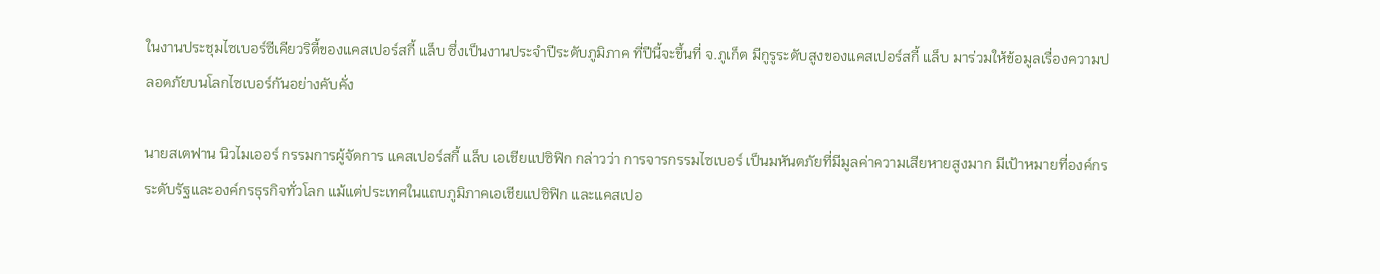ในงานประชุมไซเบอร์ซีเคียวริตี้ของแคสเปอร์สกี้ แล็บ ซึ่งเป็นงานประจำปีระดับภูมิภาค ที่ปีนี้จะขึ้นที่ จ.ภูเก็ต มีกูรูระดับสูงของแคสเปอร์สกี้ แล็บ มาร่วมให้ข้อมูลเรื่องความปลอดภัยบนโลกไซเบอร์กันอย่างคับคั่ง

นายสเตฟาน นิวไมเออร์ กรรมการผู้จัดการ แคสเปอร์สกี้ แล็บ เอเชียแปซิฟิก กล่าวว่า การจารกรรมไซเบอร์ เป็นมหันตภัยที่มีมูลค่าความเสียหายสูงมาก มีเป้าหมายที่องค์กรระดับรัฐและองค์กรธุรกิจทั่วโลก แม้แต่ประเทศในแถบภูมิภาคเอเชียแปซิฟิก และแคสเปอ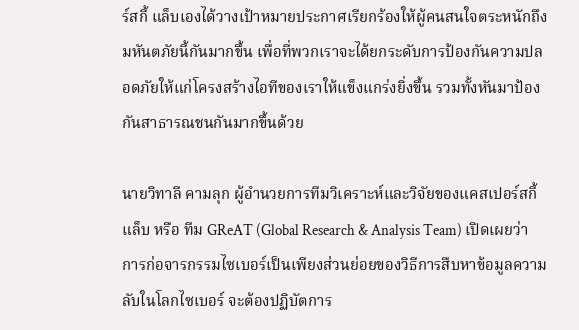ร์สกี้ แล็บเองได้วางเป้าหมายประกาศเรียกร้องให้ผู้คนสนใจตระหนักถึงมหันตภัยนี้กันมากขึ้น เพื่อที่พวกเราจะได้ยกระดับการป้องกันความปลอดภัยให้แก่โครงสร้างไอทีของเราให้แข็งแกร่งยิ่งขึ้น รวมทั้งหันมาป้องกันสาธารณชนกันมากขึ้นด้วย

นายวิทาลี คามลุก ผู้อำนวยการทีมวิเคราะห์และวิจัยของแคสเปอร์สกี้ แล็บ หรือ ทีม GReAT (Global Research & Analysis Team) เปิดเผยว่า การก่อจารกรรมไซเบอร์เป็นเพียงส่วนย่อยของวิธีการสืบหาข้อมูลความลับในโลกไซเบอร์ จะต้องปฏิบัตการ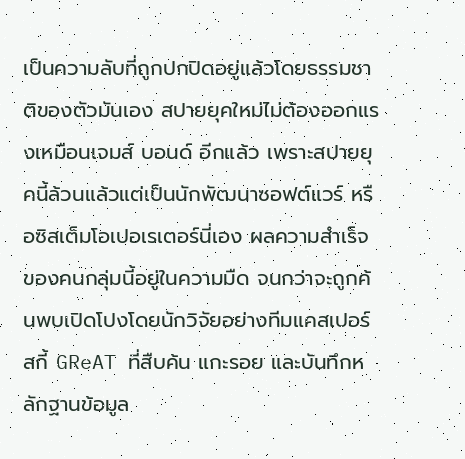เป็นความลับที่ถูกปกปิดอยู่แล้วโดยธรรมชาติของตัวมันเอง สปายยุคใหม่ไม่ต้องออกแรงเหมือนเจมส์ บอนด์ อีกแล้ว เพราะสปายยุคนี้ล้วนแล้วแต่เป็นนักพัฒนาซอฟต์แวร์ หรือซิสเต็มโอเปอเรเตอร์นี่เอง ผลความสำเร็จของคนกลุ่มนี้อยู่ในความมืด จนกว่าจะถูกค้นพบเปิดโปงโดยนักวิจัยอย่างทีมแคสเปอร์สกี้ GReAT ที่สืบค้น แกะรอย และบันทึกหลักฐานข้อมูล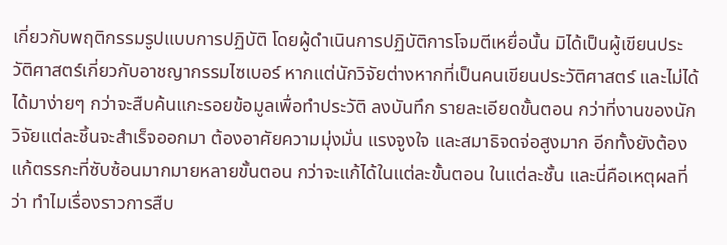เกี่ยวกับพฤติกรรมรูปแบบการปฏิบัติ โดยผู้ดำเนินการปฏิบัติการโจมตีเหยื่อนั้น มิได้เป็นผู้เขียนประวัติศาสตร์เกี่ยวกับอาชญากรรมไซเบอร์ หากแต่นักวิจัยต่างหากที่เป็นคนเขียนประวัติศาสตร์ และไม่ได้ได้มาง่ายๆ กว่าจะสืบค้นแกะรอยข้อมูลเพื่อทำประวัติ ลงบันทึก รายละเอียดขั้นตอน กว่าที่งานของนักวิจัยแต่ละชิ้นจะสำเร็จออกมา ต้องอาศัยความมุ่งมั่น แรงจูงใจ และสมาธิจดจ่อสูงมาก อีกทั้งยังต้องแก้ตรรกะที่ซับซ้อนมากมายหลายขั้นตอน กว่าจะแก้ได้ในแต่ละขั้นตอน ในแต่ละชั้น และนี่คือเหตุผลที่ว่า ทำไมเรื่องราวการสืบ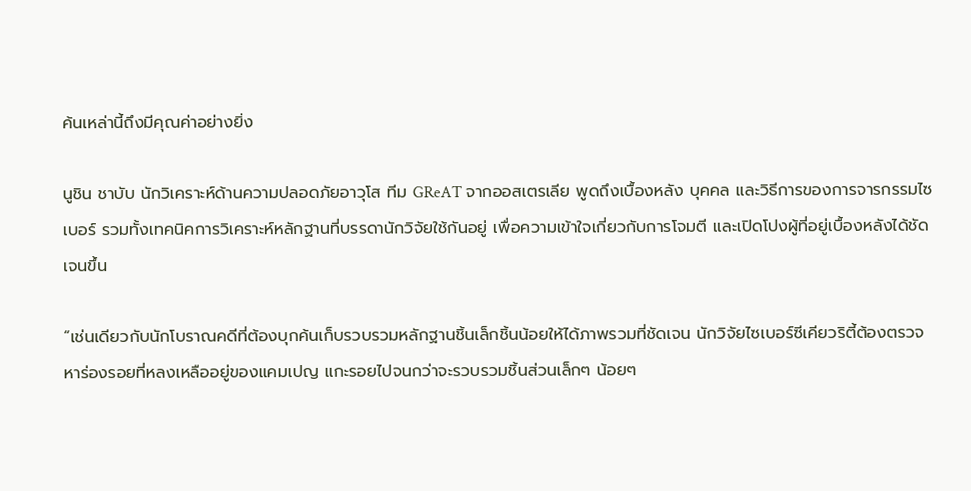ค้นเหล่านี้ถึงมีคุณค่าอย่างยิ่ง

นูชิน ชาบับ นักวิเคราะห์ด้านความปลอดภัยอาวุโส ทีม GReAT จากออสเตรเลีย พูดถึงเบื้องหลัง บุคคล และวิธีการของการจารกรรมไซเบอร์ รวมทั้งเทคนิคการวิเคราะห์หลักฐานที่บรรดานักวิจัยใช้กันอยู่ เพื่อความเข้าใจเกี่ยวกับการโจมตี และเปิดโปงผู้ที่อยู่เบื้องหลังได้ชัดเจนขึ้น

“เช่นเดียวกับนักโบราณคดีที่ต้องบุกค้นเก็บรวบรวมหลักฐานชิ้นเล็กชิ้นน้อยให้ได้ภาพรวมที่ชัดเจน นักวิจัยไซเบอร์ซีเคียวริตี้ต้องตรวจหาร่องรอยที่หลงเหลืออยู่ของแคมเปญ แกะรอยไปจนกว่าจะรวบรวมชิ้นส่วนเล็กๆ น้อยๆ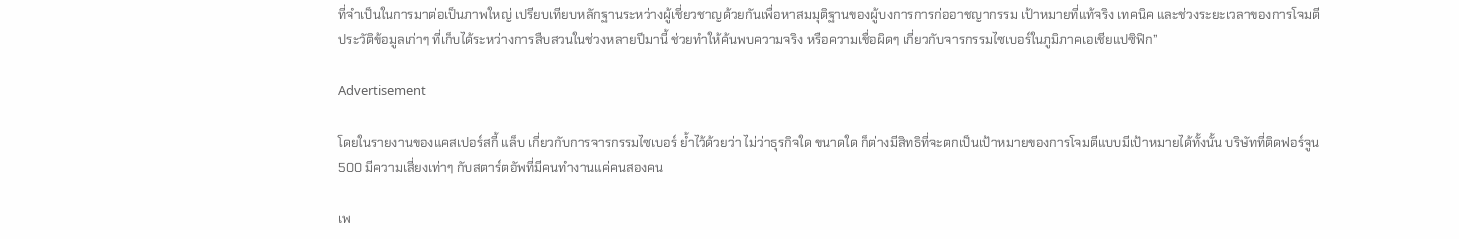ที่จำเป็นในการมาต่อเป็นภาพใหญ่ เปรียบเทียบหลักฐานระหว่างผู้เชี่ยวชาญด้วยกันเพื่อหาสมมุติฐานของผู้บงการการก่ออาชญากรรม เป้าหมายที่แท้จริง เทคนิค และช่วงระยะเวลาของการโจมตี ประวัติข้อมูลเก่าๆ ที่เก็บได้ระหว่างการสืบสวนในช่วงหลายปีมานี้ ช่วยทำให้ค้นพบความจริง หรือความเชื่อผิดๆ เกี่ยวกับจารกรรมไซเบอร์ในภูมิภาคเอเชียแปซิฟิก”

Advertisement

โดยในรายงานของแคสเปอร์สกี้ แล็บ เกี่ยวกับการจารกรรมไซเบอร์ ย้ำไว้ด้วยว่า ไม่ว่าธุรกิจใด ขนาดใด ก็ต่างมีสิทธิที่จะตกเป็นเป้าหมายของการโจมตีแบบมีเป้าหมายได้ทั้งนั้น บริษัทที่ติดฟอร์จูน 500 มีความเสี่ยงเท่าๆ กับสตาร์ตอัพที่มีคนทำงานแค่คนสองคน

เพ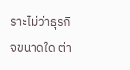ราะไม่ว่าธุรกิจขนาดใด ต่า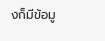งก็มีข้อมู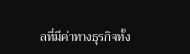ลที่มีค่าทางธุรกิจทั้ง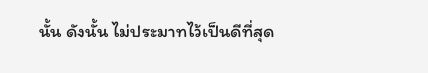นั้น ดังนั้น ไม่ประมาทไว้เป็นดีที่สุด